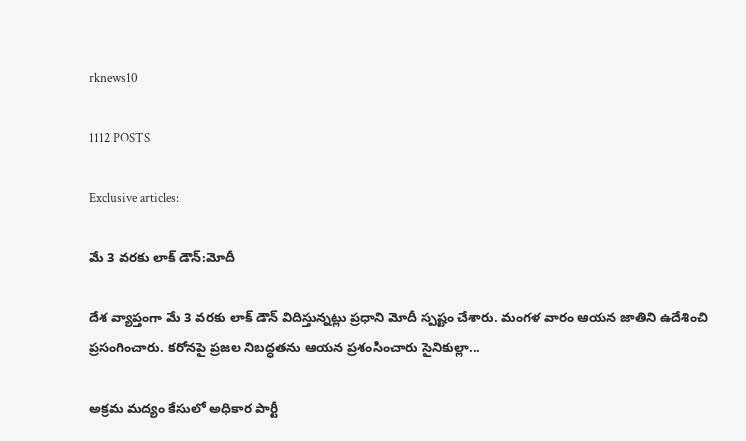rknews10

1112 POSTS

Exclusive articles:

మే 3 వరకు లాక్ డౌన్:మోదీ

దేశ వ్యాప్తంగా మే 3 వరకు లాక్ డౌన్ విదిస్తున్నట్లు ప్రధాని మోదీ స్పష్టం చేశారు. మంగళ వారం ఆయన జాతిని ఉదేశించి ప్రసంగించారు. కరోనపై ప్రజల నిబద్ధతను ఆయన ప్రశంసించారు సైనికుల్లా...

అక్రమ మద్యం కేసులో అధికార పార్టీ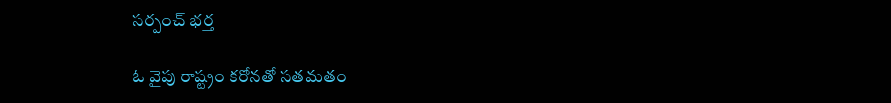సర్పంచ్ భర్త

ఓ వైపు రాష్ట్రం కరోనతో సతమతం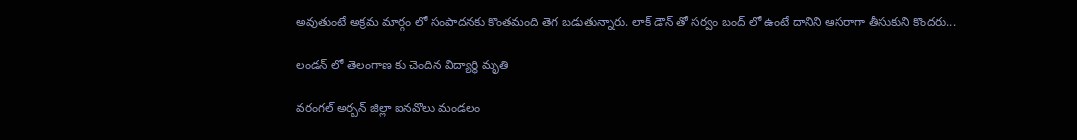అవుతుంటే అక్రమ మార్గం లో సంపాదనకు కొంతమంది తెగ బడుతున్నారు. లాక్ డౌన్ తో సర్వం బంద్ లో ఉంటే దానిని ఆసరాగా తీసుకుని కొందరు...

లండన్ లో తెలంగాణ కు చెందిన విద్యార్థి మృతి

వరంగల్ అర్బన్ జిల్లా ఐనవొలు మండలం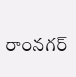రాంనగర్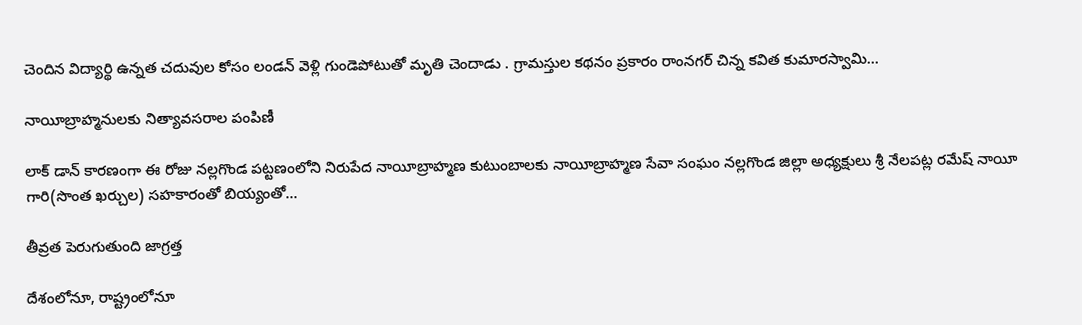చెందిన విద్యార్థి ఉన్నత చదువుల కోసం లండన్ వెళ్లి గుండెపోటుతో మృతి చెందాడు . గ్రామస్తుల కథనం ప్రకారం రాంనగర్ చిన్న కవిత కుమారస్వామి...

నాయీబ్రాహ్మనులకు నిత్యావసరాల పంపిణీ

లాక్ డాన్ కారణంగా ఈ రోజు నల్లగొండ పట్టణంలోని నిరుపేద నాయీబ్రాహ్మణ కుటుంబాలకు నాయీబ్రాహ్మణ సేవా సంఘం నల్లగొండ జిల్లా అధ్యక్షులు శ్రీ నేలపట్ల రమేష్ నాయీ గారి(సొంత ఖర్చుల) సహకారంతో బియ్యంతో...

తీవ్రత పెరుగుతుంది జాగ్రత్త

దేశంలోనూ, రాష్ట్రంలోనూ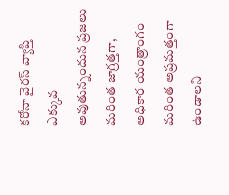కరోనా వైరస్ వ్యాప్తి ఎక్కువ అవుతున్నందున ప్రజలు మరింత జాగ్రత్తగా, అధికార యంత్రాంగం మరింత అప్రమత్తంగా ఉండాలని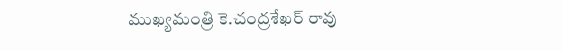ముఖ్యమంత్రి కె.చంద్రశేఖర్ రావు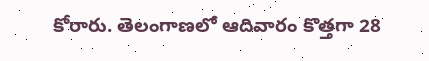కోరారు. తెలంగాణలో ఆదివారం కొత్తగా 28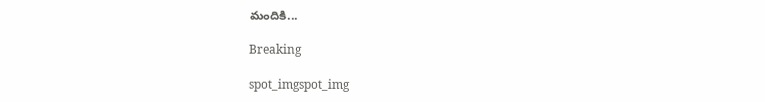మందికి...

Breaking

spot_imgspot_img